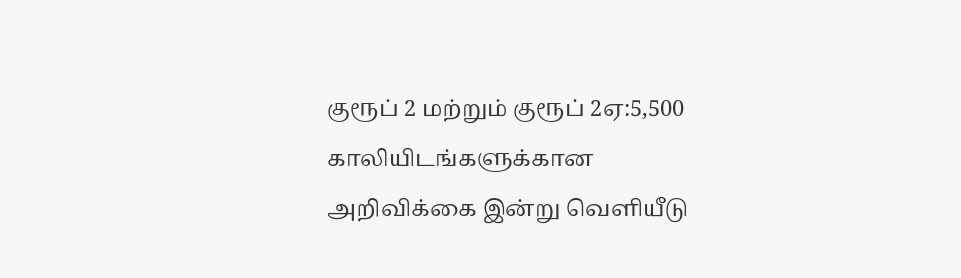குரூப் 2 மற்றும் குரூப் 2ஏ:5,500 காலியிடங்களுக்கான அறிவிக்கை இன்று வெளியீடு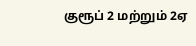குரூப் 2 மற்றும் 2ஏ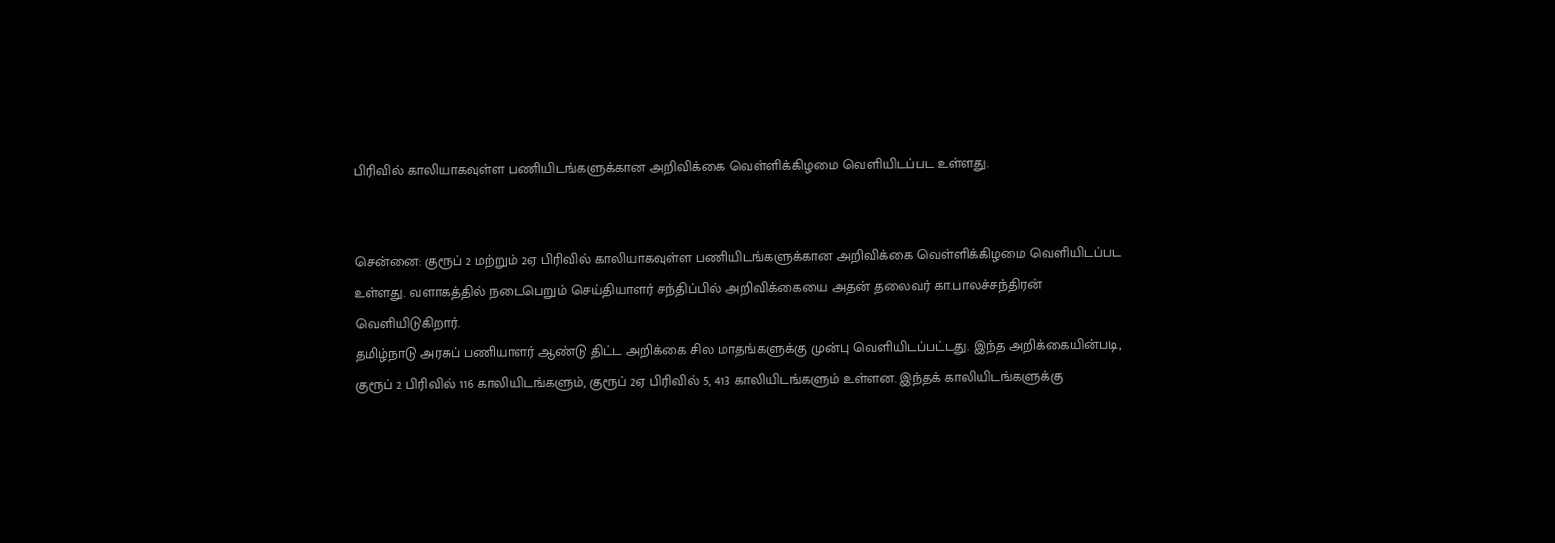பிரிவில் காலியாகவுள்ள பணியிடங்களுக்கான அறிவிக்கை வெள்ளிக்கிழமை வெளியிடப்பட உள்ளது.


சென்னை: குரூப் 2 மற்றும் 2ஏ பிரிவில் காலியாகவுள்ள பணியிடங்களுக்கான அறிவிக்கை வெள்ளிக்கிழமை வெளியிடப்பட உள்ளது. வளாகத்தில் நடைபெறும் செய்தியாளர் சந்திப்பில் அறிவிக்கையை அதன் தலைவர் கா.பாலச்சந்திரன் வெளியிடுகிறார்.
தமிழ்நாடு அரசுப் பணியாளர் ஆண்டு திட்ட அறிக்கை சில மாதங்களுக்கு முன்பு வெளியிடப்பட்டது. இந்த அறிக்கையின்படி, குரூப் 2 பிரிவில் 116 காலியிடங்களும், குரூப் 2ஏ பிரிவில் 5, 413 காலியிடங்களும் உள்ளன. இந்தக் காலியிடங்களுக்கு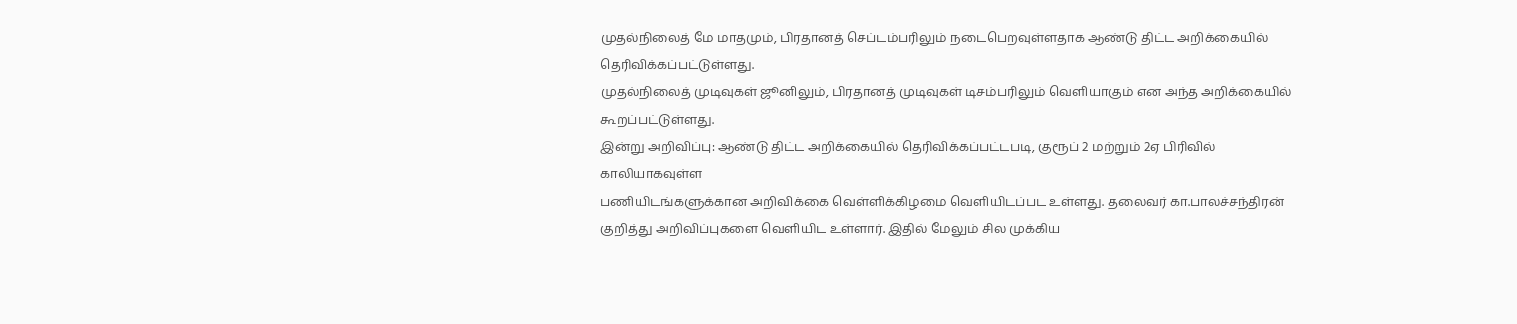முதல்நிலைத் மே மாதமும், பிரதானத் செப்டம்பரிலும் நடைபெறவுள்ளதாக ஆண்டு திட்ட அறிக்கையில் தெரிவிக்கப்பட்டுள்ளது.
முதல்நிலைத் முடிவுகள் ஜூனிலும், பிரதானத் முடிவுகள் டிசம்பரிலும் வெளியாகும் என அந்த அறிக்கையில் கூறப்பட்டுள்ளது.
இன்று அறிவிப்பு: ஆண்டு திட்ட அறிக்கையில் தெரிவிக்கப்பட்டபடி, குரூப் 2 மற்றும் 2ஏ பிரிவில் காலியாகவுள்ள
பணியிடங்களுக்கான அறிவிக்கை வெள்ளிக்கிழமை வெளியிடப்பட உள்ளது. தலைவர் கா.பாலச்சந்திரன் குறித்து அறிவிப்புகளை வெளியிட உள்ளார். இதில் மேலும் சில முக்கிய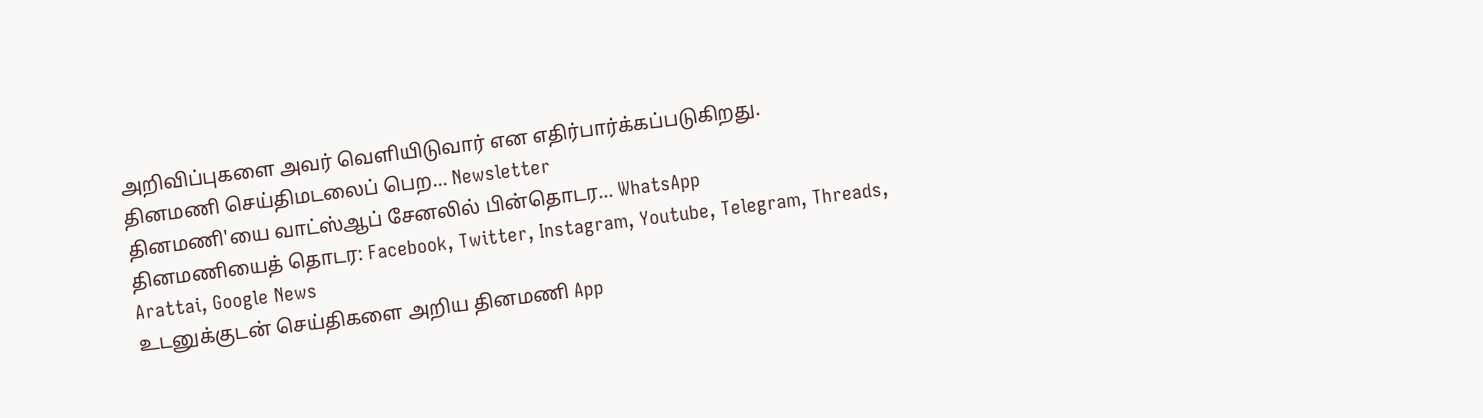அறிவிப்புகளை அவர் வெளியிடுவார் என எதிர்பார்க்கப்படுகிறது.
தினமணி செய்திமடலைப் பெற... Newsletter
தினமணி'யை வாட்ஸ்ஆப் சேனலில் பின்தொடர... WhatsApp
தினமணியைத் தொடர: Facebook, Twitter, Instagram, Youtube, Telegram, Threads, Arattai, Google News
உடனுக்குடன் செய்திகளை அறிய தினமணி App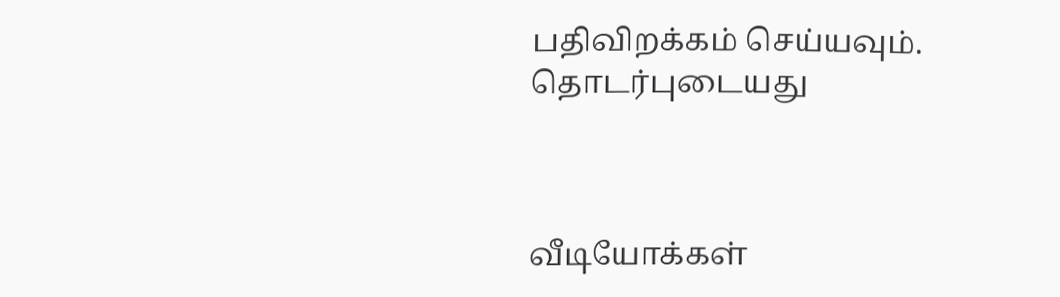பதிவிறக்கம் செய்யவும்.
தொடர்புடையது



வீடியோக்கள்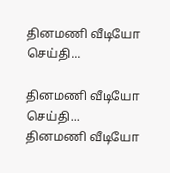தினமணி வீடியோ செய்தி...

தினமணி வீடியோ செய்தி...
தினமணி வீடியோ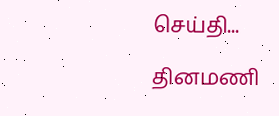செய்தி...

தினமணி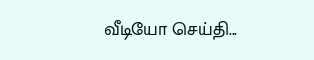வீடியோ செய்தி...